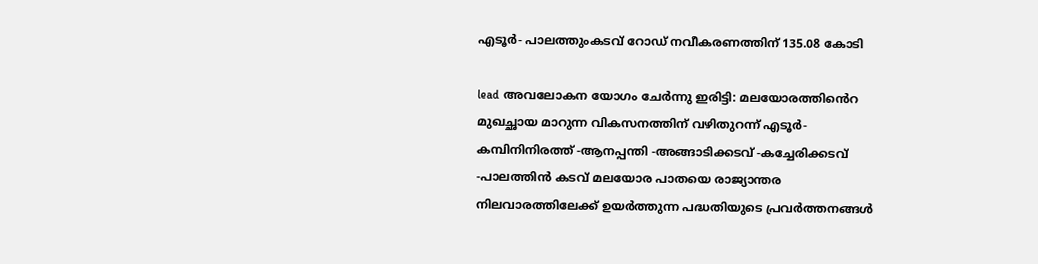എടൂര്‍- പാലത്തുംകടവ് റോഡ് നവീകരണത്തിന് 135.08 കോടി

lead അവലോകന യോഗം ചേര്‍ന്നു ഇരിട്ടി: മലയോരത്തിൻെറ മുഖച്ഛായ മാറുന്ന വികസനത്തിന് വഴിതുറന്ന് എടൂര്‍- കമ്പിനിനിരത്ത് -ആനപ്പന്തി -അങ്ങാടിക്കടവ് -കച്ചേരിക്കടവ് -പാലത്തിന്‍ കടവ് മലയോര പാതയെ രാജ്യാന്തര നിലവാരത്തിലേക്ക് ഉയര്‍ത്തുന്ന പദ്ധതിയുടെ പ്രവര്‍ത്തനങ്ങള്‍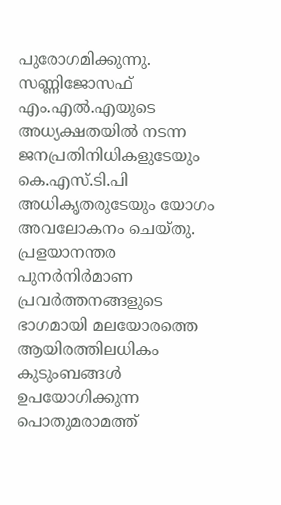പുരോഗമിക്കുന്നു. സണ്ണിജോസഫ് എം.എല്‍.എയുടെ അധ്യക്ഷതയില്‍ നടന്ന ജനപ്രതിനിധികളുടേയും കെ.എസ്.ടി.പി അധികൃതരുടേയും യോഗം അവലോകനം ചെയ്തു. പ്രളയാനന്തര പുനര്‍നിർമാണ പ്രവര്‍ത്തനങ്ങളുടെ ഭാഗമായി മലയോരത്തെ ആയിരത്തിലധികം കുടുംബങ്ങള്‍ ഉപയോഗിക്കുന്ന പൊതുമരാമത്ത്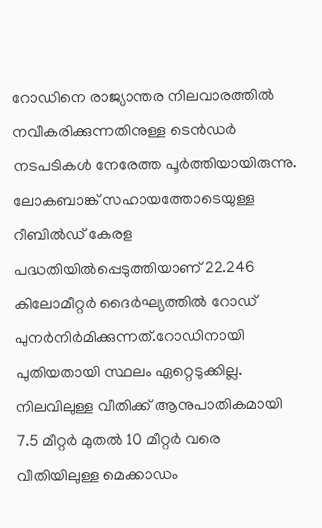റോഡിനെ രാജ്യാന്തര നിലവാരത്തില്‍ നവീകരിക്കുന്നതിനുള്ള ടെന്‍ഡര്‍ നടപടികള്‍ നേരേത്ത പൂര്‍ത്തിയായിരുന്നു. ലോകബാങ്ക് സഹായത്തോടെയുള്ള റീബില്‍ഡ് കേരള പദ്ധതിയില്‍പ്പെടുത്തിയാണ് 22.246 കിലോമീറ്റര്‍ ദൈര്‍ഘ്യത്തില്‍ റോഡ് പുനര്‍നിര്‍മിക്കുന്നത്.റോഡിനായി പുതിയതായി സ്ഥലം ഏറ്റെടുക്കില്ല. നിലവിലുള്ള വീതിക്ക് ആനുപാതികമായി 7.5 മീറ്റര്‍ മുതല്‍ 10 മീറ്റര്‍ വരെ വീതിയിലുള്ള മെക്കാഡം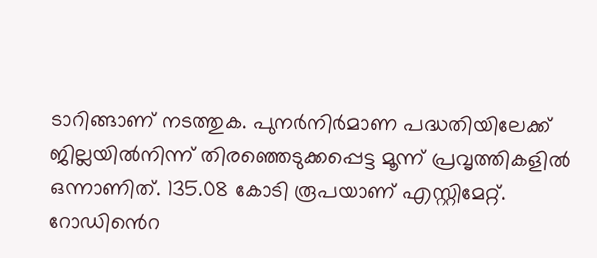ടാറിങ്ങാണ് നടത്തുക. പുനര്‍നിര്‍മാണ പദ്ധതിയിലേക്ക് ജില്ലയില്‍നിന്ന് തിരഞ്ഞെടുക്കപ്പെട്ട മൂന്ന് പ്രവൃത്തികളില്‍ ഒന്നാണിത്. 135.08 കോടി രൂപയാണ് എസ്റ്റിമേറ്റ്. റോഡിൻെറ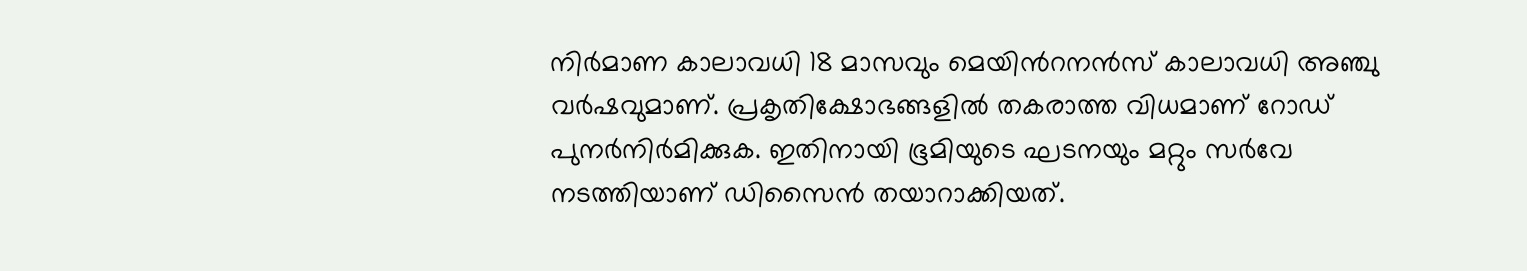നിർമാണ കാലാവധി 18 മാസവും മെയിൻറനൻസ് കാലാവധി അഞ്ചു വര്‍ഷവുമാണ്. പ്രകൃതിക്ഷോഭങ്ങളില്‍ തകരാത്ത വിധമാണ് റോഡ് പുനര്‍നിര്‍മിക്കുക. ഇതിനായി ഭൂമിയുടെ ഘടനയും മറ്റും സർവേ നടത്തിയാണ് ഡിസൈന്‍ തയാറാക്കിയത്.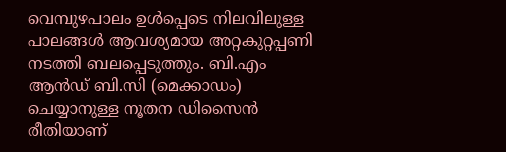വെമ്പുഴപാലം ഉള്‍പ്പെടെ നിലവിലുള്ള പാലങ്ങള്‍ ആവശ്യമായ അറ്റകുറ്റപ്പണി നടത്തി ബലപ്പെടുത്തും. ബി.എം ആന്‍ഡ് ബി.സി (മെക്കാഡം) ചെയ്യാനുള്ള നൂതന ഡിസൈന്‍ രീതിയാണ്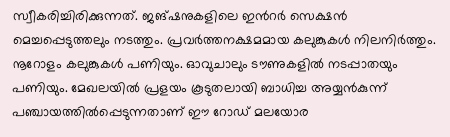സ്വീകരിച്ചിരിക്കുന്നത്. ജങ്ഷനുകളിലെ ഇൻറര്‍ സെക്ഷന്‍ മെച്ചപ്പെടുത്തലും നടത്തും. പ്രവര്‍ത്തനക്ഷമമായ കലുങ്കുകള്‍ നിലനിര്‍ത്തും. നൂറോളം കലുങ്കുകള്‍ പണിയും. ഓവുചാലും ടൗണുകളില്‍ നടപ്പാതയും പണിയും. മേഖലയില്‍ പ്രളയം കൂടുതലായി ബാധിച്ച അയ്യന്‍കുന്ന് പഞ്ചായത്തില്‍പ്പെടുന്നതാണ് ഈ റോഡ് മലയോര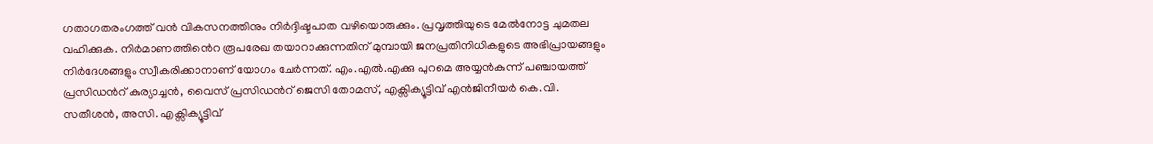ഗതാഗതരംഗത്ത് വന്‍ വികസനത്തിനും നിർദ്ദിഷ്ടപാത വഴിയൊരുക്കും. പ്രവൃത്തിയുടെ മേല്‍നോട്ട ചുമതല വഹിക്കുക. നിർമാണത്തിൻെറ രൂപരേഖ തയാറാക്കുന്നതിന് മുമ്പായി ജനപ്രതിനിധികളുടെ അഭിപ്രായങ്ങളും നിർദേശങ്ങളും സ്വീകരിക്കാനാണ് യോഗം ചേര്‍ന്നത്. എം.എല്‍.എക്കു പുറമെ അയ്യന്‍കുന്ന് പഞ്ചായത്ത് പ്രസിഡൻറ് കുര്യാച്ചന്‍, വൈസ് പ്രസിഡൻറ് ജെസി തോമസ്, എക്സിക്യൂട്ടിവ് എൻജിനീയര്‍ കെ.വി. സതീശന്‍, അസി. എക്സിക്യൂട്ടിവ്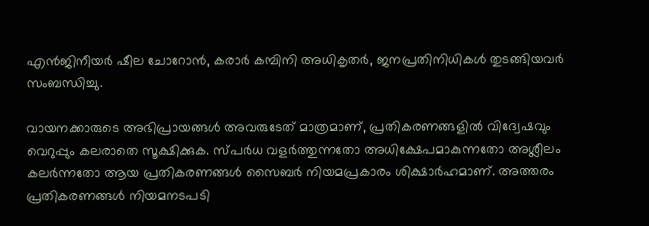എൻജിനീയര്‍ ഷീല ചോറോന്‍, കരാർ കമ്പിനി അധികൃതര്‍, ജനപ്രതിനിധികള്‍ തുടങ്ങിയവർ സംബന്ധിച്ചു.

വായനക്കാരുടെ അഭിപ്രായങ്ങള്‍ അവരുടേത് മാത്രമാണ്, പ്രതികരണങ്ങളിൽ വിദ്വേഷവും വെറുപ്പും കലരാതെ സൂക്ഷിക്കുക. സ്പർധ വളർത്തുന്നതോ അധിക്ഷേപമാകുന്നതോ അശ്ലീലം കലർന്നതോ ആയ പ്രതികരണങ്ങൾ സൈബർ നിയമപ്രകാരം ശിക്ഷാർഹമാണ്. അത്തരം പ്രതികരണങ്ങൾ നിയമനടപടി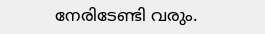നേരിടേണ്ടി വരും.